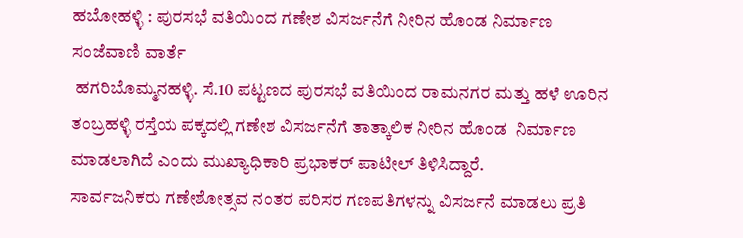ಹಬೋಹಳ್ಳಿ : ಪುರಸಭೆ ವತಿಯಿಂದ ಗಣೇಶ ವಿಸರ್ಜನೆಗೆ ನೀರಿನ ಹೊಂಡ ನಿರ್ಮಾಣ
ಸಂಜೆವಾಣಿ ವಾರ್ತೆ
 ಹಗರಿಬೊಮ್ಮನಹಳ್ಳಿ. ಸೆ.10 ಪಟ್ಟಣದ ಪುರಸಭೆ ವತಿಯಿಂದ ರಾಮನಗರ ಮತ್ತು ಹಳೆ ಊರಿನ ತಂಬ್ರಹಳ್ಳಿ ರಸ್ತೆಯ ಪಕ್ಕದಲ್ಲಿ ಗಣೇಶ ವಿಸರ್ಜನೆಗೆ ತಾತ್ಕಾಲಿಕ ನೀರಿನ ಹೊಂಡ  ನಿರ್ಮಾಣ ಮಾಡಲಾಗಿದೆ ಎಂದು ಮುಖ್ಯಾಧಿಕಾರಿ ಪ್ರಭಾಕರ್ ಪಾಟೀಲ್ ತಿಳಿಸಿದ್ದಾರೆ.
ಸಾರ್ವಜನಿಕರು ಗಣೇಶೋತ್ಸವ ನಂತರ ಪರಿಸರ ಗಣಪತಿಗಳನ್ನು ವಿಸರ್ಜನೆ ಮಾಡಲು ಪ್ರತಿ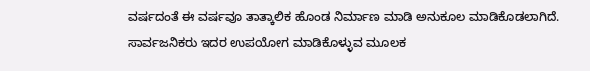ವರ್ಷದಂತೆ ಈ ವರ್ಷವೂ ತಾತ್ಕಾಲಿಕ ಹೊಂಡ ನಿರ್ಮಾಣ ಮಾಡಿ ಅನುಕೂಲ ಮಾಡಿಕೊಡಲಾಗಿದೆ. ಸಾರ್ವಜನಿಕರು ಇದರ ಉಪಯೋಗ ಮಾಡಿಕೊಳ್ಳುವ ಮೂಲಕ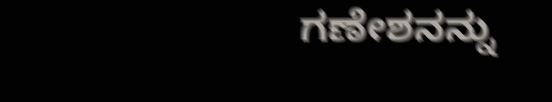ಗಣೇಶನನ್ನು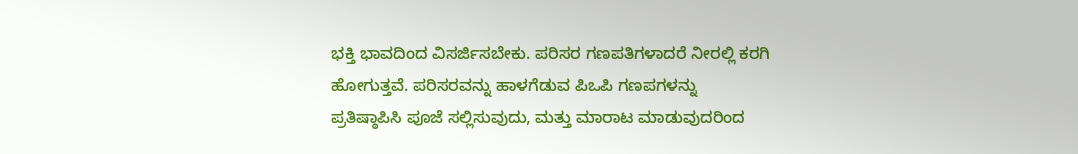ಭಕ್ತಿ ಭಾವದಿಂದ ವಿಸರ್ಜಿಸಬೇಕು. ಪರಿಸರ ಗಣಪತಿಗಳಾದರೆ ನೀರಲ್ಲಿ ಕರಗಿ ಹೋಗುತ್ತವೆ. ಪರಿಸರವನ್ನು ಹಾಳಗೆಡುವ ಪಿಒಪಿ ಗಣಪಗಳನ್ನು  ಪ್ರತಿಷ್ಠಾಪಿಸಿ ಪೂಜೆ ಸಲ್ಲಿಸುವುದು, ಮತ್ತು ಮಾರಾಟ ಮಾಡುವುದರಿಂದ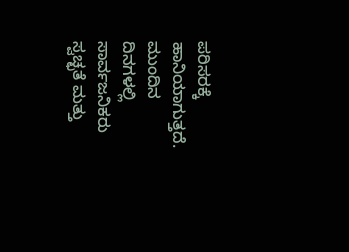ಪರಿಸರಕ್ಕೆ ಹಾನಿಯಾಗುತ್ತದೆ. ಮುಂದಿನ ದಿನಗಳಲ್ಲಿ ಸಾರ್ವಜನಿಕರು ಸ್ವಚ್ಛತೆ ಮತ್ತು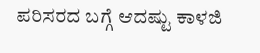ಪರಿಸರದ ಬಗ್ಗೆ ಆದಷ್ಟು ಕಾಳಜಿ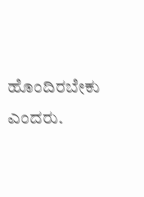ಹೊಂದಿರಬೇಕು ಎಂದರು.